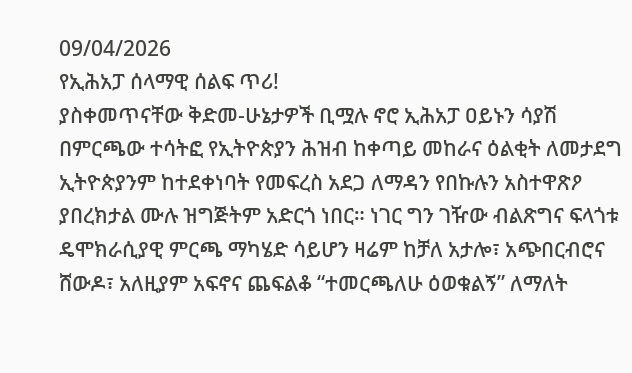09/04/2026
የኢሕአፓ ሰላማዊ ሰልፍ ጥሪ!
ያስቀመጥናቸው ቅድመ-ሁኔታዎች ቢሟሉ ኖሮ ኢሕአፓ ዐይኑን ሳያሽ በምርጫው ተሳትፎ የኢትዮጵያን ሕዝብ ከቀጣይ መከራና ዕልቂት ለመታደግ ኢትዮጵያንም ከተደቀነባት የመፍረስ አደጋ ለማዳን የበኩሉን አስተዋጽዖ ያበረክታል ሙሉ ዝግጅትም አድርጎ ነበር። ነገር ግን ገዥው ብልጽግና ፍላጎቱ ዴሞክራሲያዊ ምርጫ ማካሄድ ሳይሆን ዛሬም ከቻለ አታሎ፣ አጭበርብሮና ሸውዶ፣ አለዚያም አፍኖና ጨፍልቆ “ተመርጫለሁ ዕወቁልኝ” ለማለት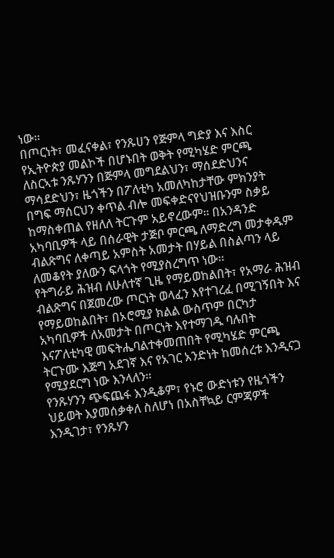ነው።
በጦርነት፣ መፈናቀል፣ የንጹሀን የጅምላ ግድያ እና እስር የኢትዮጵያ መልኮች በሆኑበት ወቅት የሚካሄድ ምርጫ ለስርኣቱ ንጹሃንን በጅምላ መግደልህን፣ ማሰደድህንና ማሳደድህን፣ ዜጎችን በፖለቲካ አመለካከታቸው ምክንያት በግፍ ማሰርህን ቀጥል ብሎ መፍቀድናየህዝቡንም ስቃይ ከማስቀጠል የዘለለ ትርጉም አይኖረውም፡፡ በአንዳንድ አካባቢዎች ላይ በሰራዊት ታጅቦ ምርጫ ለማድረግ መታቀዱም ብልጽግና ለቀጣይ አምስት አመታት በሃይል በስልጣን ላይ ለመቆየት ያለውን ፍላጎት የሚያስረግጥ ነው፡፡
የትግራይ ሕዝብ ለሁለተኛ ጊዜ የማይወከልበት፣ የአማራ ሕዝብ ብልጽግና በጀመረው ጦርነት ወላፈን እየተገረፈ በሚገኝበት እና የማይወከልበት፣ በኦሮሚያ ክልል ውስጥም በርካታ አካባቢዎች ለአመታት በጦርነት እየተማገዱ ባሉበት እናፖለቲካዊ መፍትሔባልተቀመጠበት የሚካሄድ ምርጫ ትርጉሙ እጅግ አደገኛ እና የአገር አንድነት ከመሰረቱ እንዲናጋ የሚያደርግ ነው እንላለን፡፡
የንጹሃንን ጭፍጨፋ እንዲቆም፣ የኑሮ ውድነቱን የዜጎችን ህይወት እያመሰቃቀለ ስለሆነ በአስቸኳይ ርምጃዎች እንዲገታ፣ የንጹሃን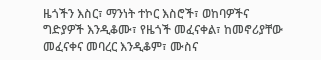ዜጎችን እስር፣ ማንነት ተኮር እስሮች፣ ወከባዎችና ግድያዎች እንዲቆሙ፣ የዜጎች መፈናቀል፣ ከመኖሪያቸው መፈናቀና መባረር እንዲቆም፣ ሙስና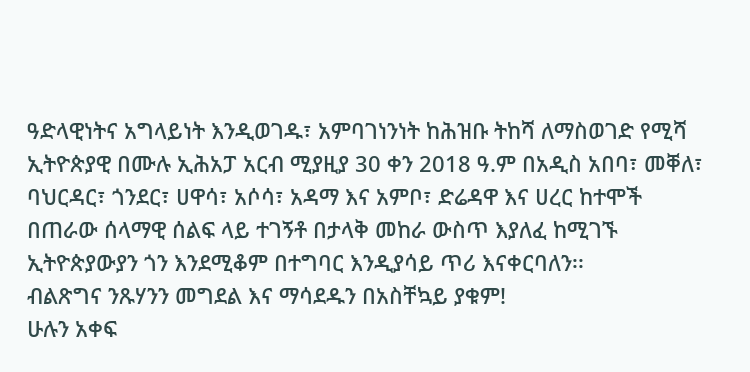ዓድላዊነትና አግላይነት እንዲወገዱ፣ አምባገነንነት ከሕዝቡ ትከሻ ለማስወገድ የሚሻ ኢትዮጵያዊ በሙሉ ኢሕአፓ አርብ ሚያዚያ 30 ቀን 2018 ዓ.ም በአዲስ አበባ፣ መቐለ፣ ባህርዳር፣ ጎንደር፣ ሀዋሳ፣ አሶሳ፣ አዳማ እና አምቦ፣ ድሬዳዋ እና ሀረር ከተሞች በጠራው ሰላማዊ ሰልፍ ላይ ተገኝቶ በታላቅ መከራ ውስጥ እያለፈ ከሚገኙ ኢትዮጵያውያን ጎን እንደሚቆም በተግባር እንዲያሳይ ጥሪ እናቀርባለን፡፡
ብልጽግና ንጹሃንን መግደል እና ማሳደዱን በአስቸኳይ ያቁም!
ሁሉን አቀፍ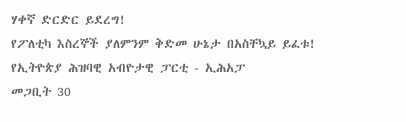ሃቀኛ ድርድር ይደረግ!
የፖለቲካ እስረኞች ያለምንም ቅድመ ሁኔታ በአስቸኳይ ይፈቱ!
የኢትዮጵያ ሕዝባዊ አብዮታዊ ፓርቲ - ኢሕአፓ
መጋቢት 30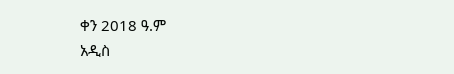ቀን 2018 ዓ.ም
አዲስ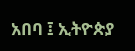አበባ ፤ ኢትዮጵያ